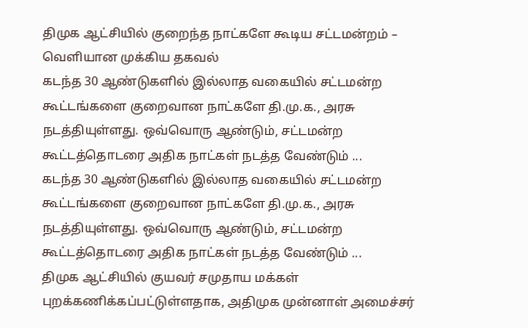திமுக ஆட்சியில் குறைந்த நாட்களே கூடிய சட்டமன்றம் – வெளியான முக்கிய தகவல்
கடந்த 30 ஆண்டுகளில் இல்லாத வகையில் சட்டமன்ற கூட்டங்களை குறைவான நாட்களே தி.மு.க., அரசு நடத்தியுள்ளது. ஒவ்வொரு ஆண்டும், சட்டமன்ற கூட்டத்தொடரை அதிக நாட்கள் நடத்த வேண்டும் ...
கடந்த 30 ஆண்டுகளில் இல்லாத வகையில் சட்டமன்ற கூட்டங்களை குறைவான நாட்களே தி.மு.க., அரசு நடத்தியுள்ளது. ஒவ்வொரு ஆண்டும், சட்டமன்ற கூட்டத்தொடரை அதிக நாட்கள் நடத்த வேண்டும் ...
திமுக ஆட்சியில் குயவர் சமுதாய மக்கள் புறக்கணிக்கப்பட்டுள்ளதாக, அதிமுக முன்னாள் அமைச்சர்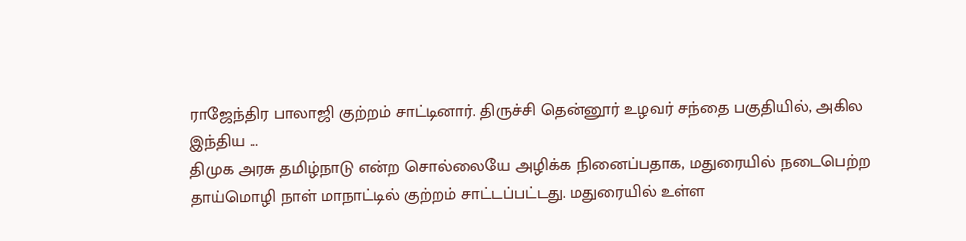ராஜேந்திர பாலாஜி குற்றம் சாட்டினார். திருச்சி தென்னூர் உழவர் சந்தை பகுதியில், அகில இந்திய ...
திமுக அரசு தமிழ்நாடு என்ற சொல்லையே அழிக்க நினைப்பதாக, மதுரையில் நடைபெற்ற தாய்மொழி நாள் மாநாட்டில் குற்றம் சாட்டப்பட்டது. மதுரையில் உள்ள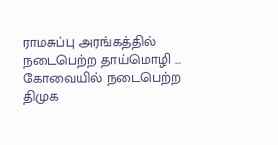ராமசுப்பு அரங்கத்தில் நடைபெற்ற தாய்மொழி ...
கோவையில் நடைபெற்ற திமுக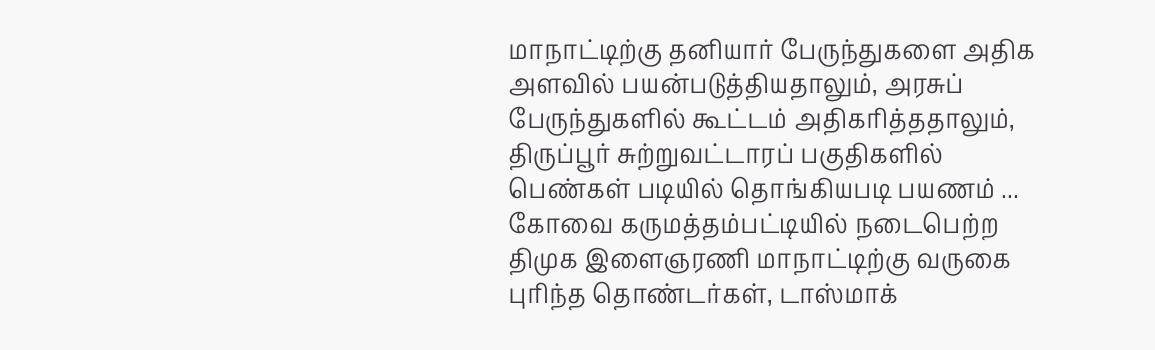மாநாட்டிற்கு தனியார் பேருந்துகளை அதிக அளவில் பயன்படுத்தியதாலும், அரசுப் பேருந்துகளில் கூட்டம் அதிகரித்ததாலும், திருப்பூர் சுற்றுவட்டாரப் பகுதிகளில் பெண்கள் படியில் தொங்கியபடி பயணம் ...
கோவை கருமத்தம்பட்டியில் நடைபெற்ற திமுக இளைஞரணி மாநாட்டிற்கு வருகை புரிந்த தொண்டர்கள், டாஸ்மாக்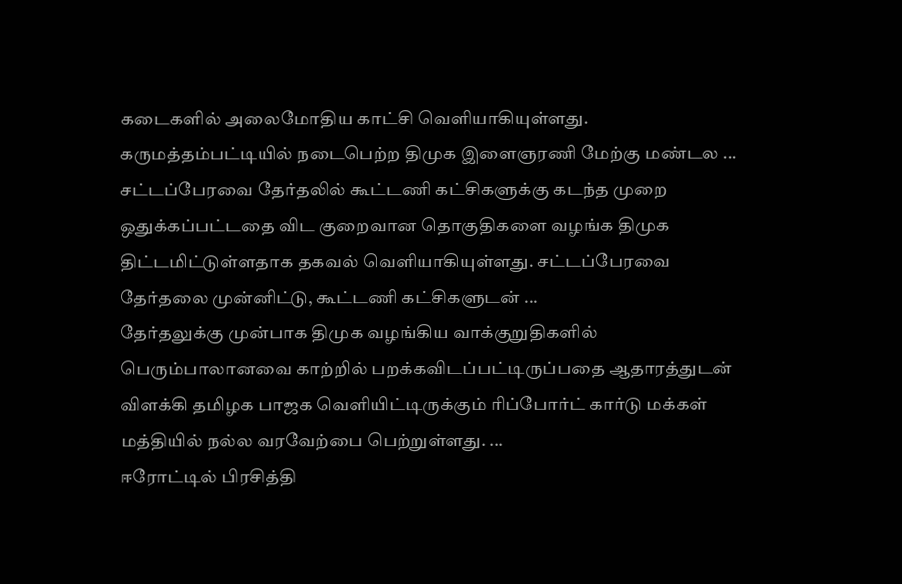கடைகளில் அலைமோதிய காட்சி வெளியாகியுள்ளது. கருமத்தம்பட்டியில் நடைபெற்ற திமுக இளைஞரணி மேற்கு மண்டல ...
சட்டப்பேரவை தேர்தலில் கூட்டணி கட்சிகளுக்கு கடந்த முறை ஒதுக்கப்பட்டதை விட குறைவான தொகுதிகளை வழங்க திமுக திட்டமிட்டுள்ளதாக தகவல் வெளியாகியுள்ளது. சட்டப்பேரவை தேர்தலை முன்னிட்டு, கூட்டணி கட்சிகளுடன் ...
தேர்தலுக்கு முன்பாக திமுக வழங்கிய வாக்குறுதிகளில் பெரும்பாலானவை காற்றில் பறக்கவிடப்பட்டிருப்பதை ஆதாரத்துடன் விளக்கி தமிழக பாஜக வெளியிட்டிருக்கும் ரிப்போர்ட் கார்டு மக்கள் மத்தியில் நல்ல வரவேற்பை பெற்றுள்ளது. ...
ஈரோட்டில் பிரசித்தி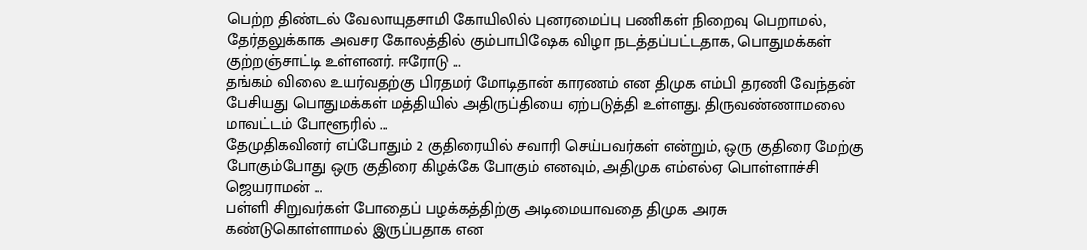பெற்ற திண்டல் வேலாயுதசாமி கோயிலில் புனரமைப்பு பணிகள் நிறைவு பெறாமல், தேர்தலுக்காக அவசர கோலத்தில் கும்பாபிஷேக விழா நடத்தப்பட்டதாக, பொதுமக்கள் குற்றஞ்சாட்டி உள்ளனர். ஈரோடு ...
தங்கம் விலை உயர்வதற்கு பிரதமர் மோடிதான் காரணம் என திமுக எம்பி தரணி வேந்தன் பேசியது பொதுமக்கள் மத்தியில் அதிருப்தியை ஏற்படுத்தி உள்ளது. திருவண்ணாமலை மாவட்டம் போளூரில் ...
தேமுதிகவினர் எப்போதும் 2 குதிரையில் சவாரி செய்பவர்கள் என்றும், ஒரு குதிரை மேற்கு போகும்போது ஒரு குதிரை கிழக்கே போகும் எனவும், அதிமுக எம்எல்ஏ பொள்ளாச்சி ஜெயராமன் ...
பள்ளி சிறுவர்கள் போதைப் பழக்கத்திற்கு அடிமையாவதை திமுக அரசு கண்டுகொள்ளாமல் இருப்பதாக என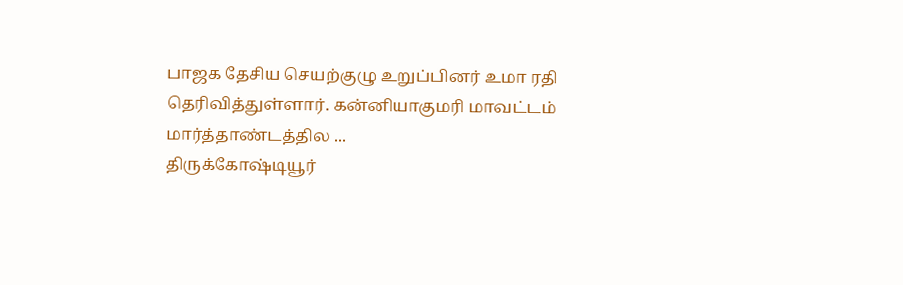பாஜக தேசிய செயற்குழு உறுப்பினர் உமா ரதி தெரிவித்துள்ளார். கன்னியாகுமரி மாவட்டம் மார்த்தாண்டத்தில ...
திருக்கோஷ்டியூர்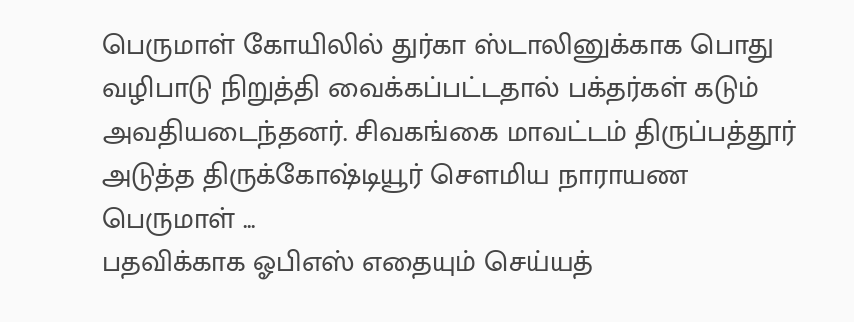பெருமாள் கோயிலில் துர்கா ஸ்டாலினுக்காக பொது வழிபாடு நிறுத்தி வைக்கப்பட்டதால் பக்தர்கள் கடும் அவதியடைந்தனர். சிவகங்கை மாவட்டம் திருப்பத்தூர் அடுத்த திருக்கோஷ்டியூர் சௌமிய நாராயண பெருமாள் ...
பதவிக்காக ஓபிஎஸ் எதையும் செய்யத்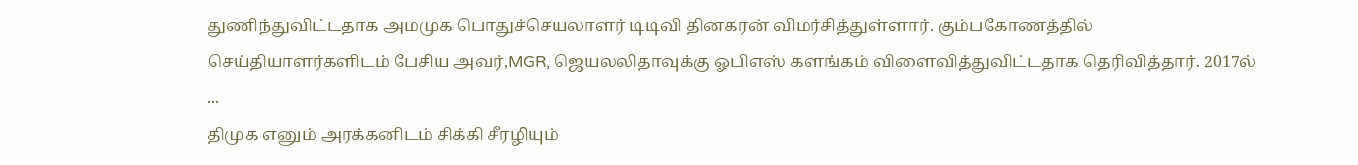துணிந்துவிட்டதாக அமமுக பொதுச்செயலாளர் டிடிவி தினகரன் விமர்சித்துள்ளார். கும்பகோணத்தில் செய்தியாளர்களிடம் பேசிய அவர்,MGR, ஜெயலலிதாவுக்கு ஓபிஎஸ் களங்கம் விளைவித்துவிட்டதாக தெரிவித்தார். 2017ல் ...
திமுக எனும் அரக்கனிடம் சிக்கி சீரழியும்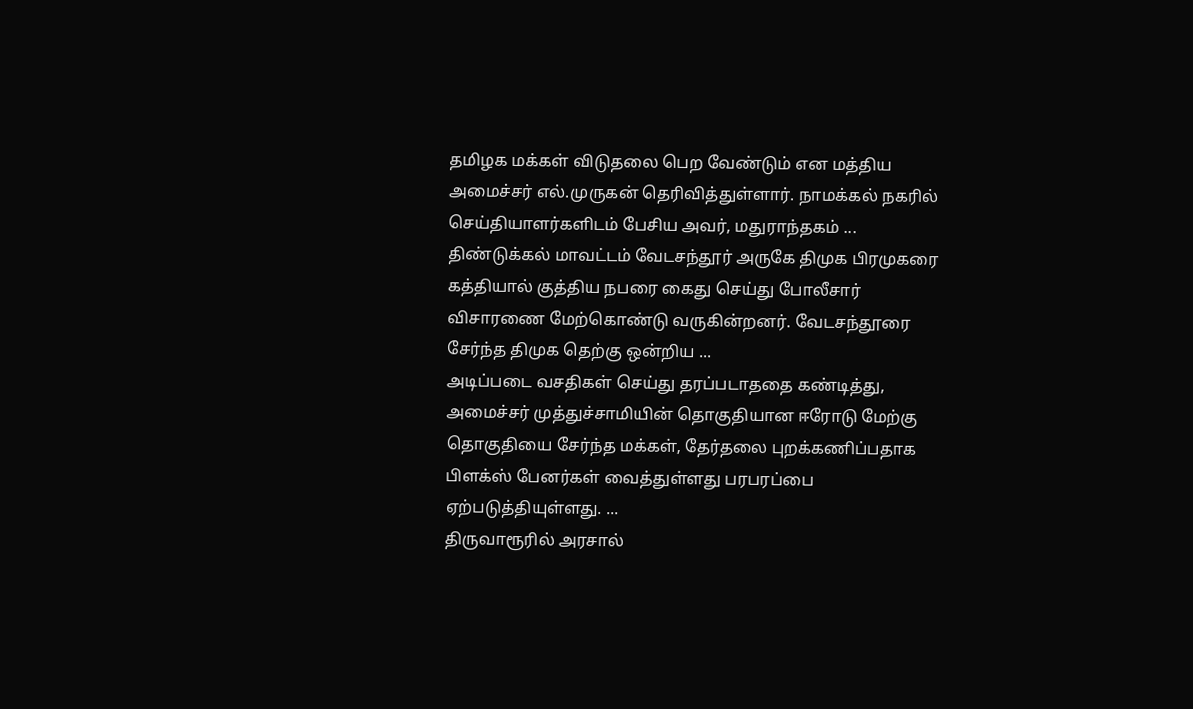தமிழக மக்கள் விடுதலை பெற வேண்டும் என மத்திய அமைச்சர் எல்.முருகன் தெரிவித்துள்ளார். நாமக்கல் நகரில் செய்தியாளர்களிடம் பேசிய அவர், மதுராந்தகம் ...
திண்டுக்கல் மாவட்டம் வேடசந்தூர் அருகே திமுக பிரமுகரை கத்தியால் குத்திய நபரை கைது செய்து போலீசார் விசாரணை மேற்கொண்டு வருகின்றனர். வேடசந்தூரை சேர்ந்த திமுக தெற்கு ஒன்றிய ...
அடிப்படை வசதிகள் செய்து தரப்படாததை கண்டித்து, அமைச்சர் முத்துச்சாமியின் தொகுதியான ஈரோடு மேற்கு தொகுதியை சேர்ந்த மக்கள், தேர்தலை புறக்கணிப்பதாக பிளக்ஸ் பேனர்கள் வைத்துள்ளது பரபரப்பை ஏற்படுத்தியுள்ளது. ...
திருவாரூரில் அரசால்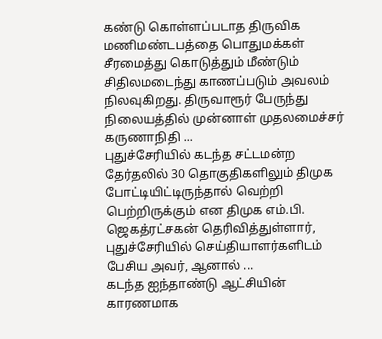கண்டு கொள்ளப்படாத திருவிக மணிமண்டபத்தை பொதுமக்கள் சீரமைத்து கொடுத்தும் மீண்டும் சிதிலமடைந்து காணப்படும் அவலம் நிலவுகிறது. திருவாரூர் பேருந்து நிலையத்தில் முன்னாள் முதலமைச்சர் கருணாநிதி ...
புதுச்சேரியில் கடந்த சட்டமன்ற தேர்தலில் 30 தொகுதிகளிலும் திமுக போட்டியிட்டிருந்தால் வெற்றி பெற்றிருக்கும் என திமுக எம்.பி. ஜெகத்ரட்சகன் தெரிவித்துள்ளார், புதுச்சேரியில் செய்தியாளர்களிடம் பேசிய அவர், ஆனால் ...
கடந்த ஐந்தாண்டு ஆட்சியின் காரணமாக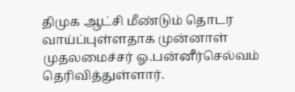திமுக ஆட்சி மீண்டும் தொடர வாய்ப்புள்ளதாக முன்னாள் முதலமைச்சர் ஓ.பன்னீர்செல்வம் தெரிவித்துள்ளார்.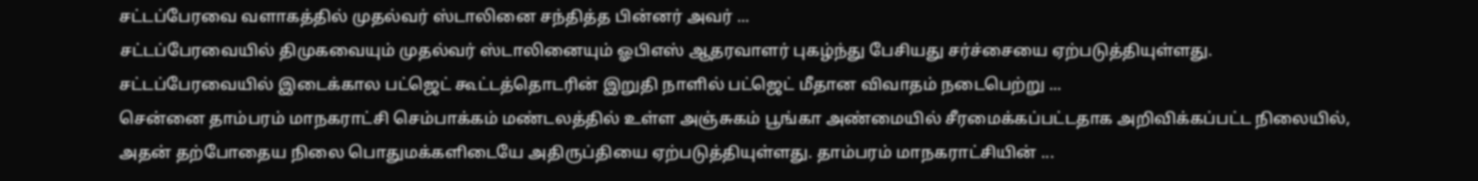சட்டப்பேரவை வளாகத்தில் முதல்வர் ஸ்டாலினை சந்தித்த பின்னர் அவர் ...
சட்டப்பேரவையில் திமுகவையும் முதல்வர் ஸ்டாலினையும் ஓபிஎஸ் ஆதரவாளர் புகழ்ந்து பேசியது சர்ச்சையை ஏற்படுத்தியுள்ளது. சட்டப்பேரவையில் இடைக்கால பட்ஜெட் கூட்டத்தொடரின் இறுதி நாளில் பட்ஜெட் மீதான விவாதம் நடைபெற்று ...
சென்னை தாம்பரம் மாநகராட்சி செம்பாக்கம் மண்டலத்தில் உள்ள அஞ்சுகம் பூங்கா அண்மையில் சீரமைக்கப்பட்டதாக அறிவிக்கப்பட்ட நிலையில், அதன் தற்போதைய நிலை பொதுமக்களிடையே அதிருப்தியை ஏற்படுத்தியுள்ளது. தாம்பரம் மாநகராட்சியின் ...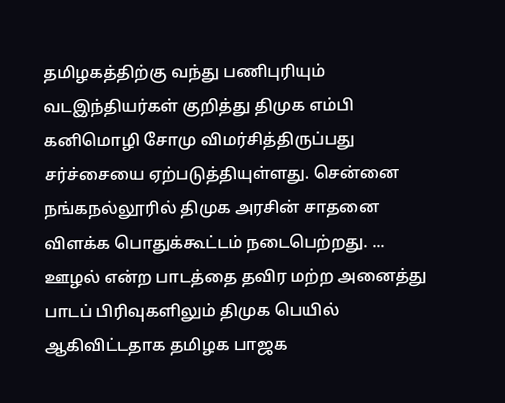தமிழகத்திற்கு வந்து பணிபுரியும் வடஇந்தியர்கள் குறித்து திமுக எம்பி கனிமொழி சோமு விமர்சித்திருப்பது சர்ச்சையை ஏற்படுத்தியுள்ளது. சென்னை நங்கநல்லூரில் திமுக அரசின் சாதனை விளக்க பொதுக்கூட்டம் நடைபெற்றது. ...
ஊழல் என்ற பாடத்தை தவிர மற்ற அனைத்து பாடப் பிரிவுகளிலும் திமுக பெயில் ஆகிவிட்டதாக தமிழக பாஜக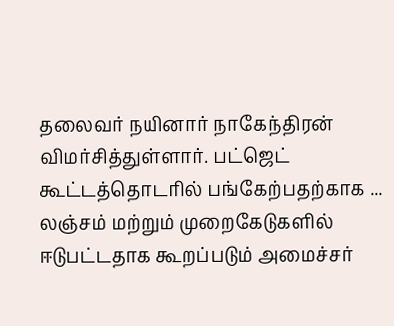தலைவர் நயினார் நாகேந்திரன் விமர்சித்துள்ளார். பட்ஜெட் கூட்டத்தொடரில் பங்கேற்பதற்காக ...
லஞ்சம் மற்றும் முறைகேடுகளில் ஈடுபட்டதாக கூறப்படும் அமைச்சர்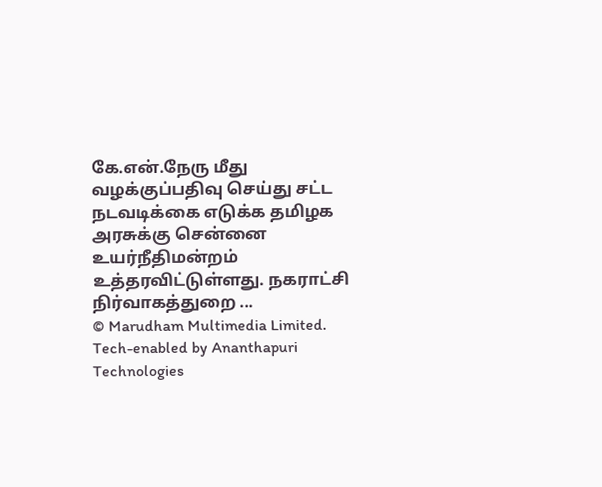கே.என்.நேரு மீது வழக்குப்பதிவு செய்து சட்ட நடவடிக்கை எடுக்க தமிழக அரசுக்கு சென்னை உயர்நீதிமன்றம் உத்தரவிட்டுள்ளது. நகராட்சி நிர்வாகத்துறை ...
© Marudham Multimedia Limited.
Tech-enabled by Ananthapuri Technologies